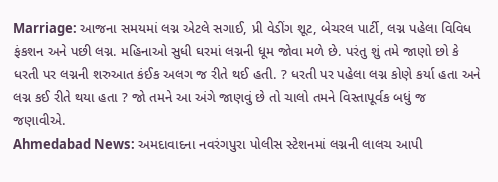Marriage: આજના સમયમાં લગ્ન એટલે સગાઈ, પ્રી વેડીંગ શૂટ, બેચરલ પાર્ટી, લગ્ન પહેલા વિવિધ ફંકશન અને પછી લગ્ન. મહિનાઓ સુધી ઘરમાં લગ્નની ધૂમ જોવા મળે છે. પરંતુ શું તમે જાણો છો કે ધરતી પર લગ્નની શરુઆત કંઈક અલગ જ રીતે થઈ હતી. ? ધરતી પર પહેલા લગ્ન કોણે કર્યા હતા અને લગ્ન કઈ રીતે થયા હતા ? જો તમને આ અંગે જાણવું છે તો ચાલો તમને વિસ્તાપૂર્વક બધું જ જણાવીએ.
Ahmedabad News: અમદાવાદના નવરંગપુરા પોલીસ સ્ટેશનમાં લગ્નની લાલચ આપી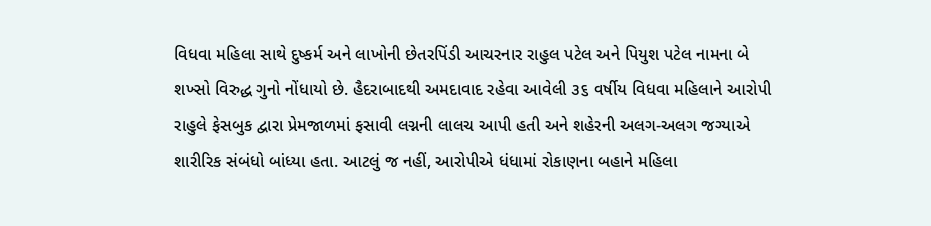વિધવા મહિલા સાથે દુષ્કર્મ અને લાખોની છેતરપિંડી આચરનાર રાહુલ પટેલ અને પિયુશ પટેલ નામના બે શખ્સો વિરુદ્ધ ગુનો નોંધાયો છે. હૈદરાબાદથી અમદાવાદ રહેવા આવેલી ૩૬ વર્ષીય વિધવા મહિલાને આરોપી રાહુલે ફેસબુક દ્વારા પ્રેમજાળમાં ફસાવી લગ્નની લાલચ આપી હતી અને શહેરની અલગ-અલગ જગ્યાએ શારીરિક સંબંધો બાંધ્યા હતા. આટલું જ નહીં, આરોપીએ ધંધામાં રોકાણના બહાને મહિલા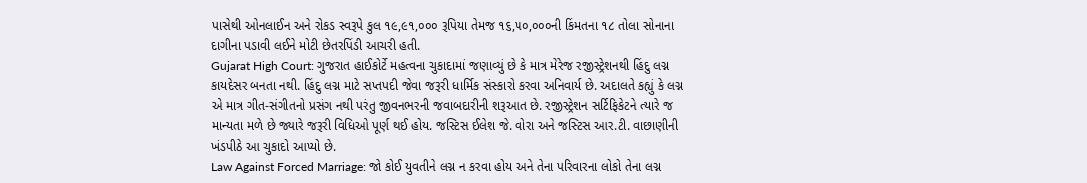પાસેથી ઓનલાઈન અને રોકડ સ્વરૂપે કુલ ૧૯,૯૧,૦૦૦ રૂપિયા તેમજ ૧૬,૫૦,૦૦૦ની કિંમતના ૧૮ તોલા સોનાના દાગીના પડાવી લઈને મોટી છેતરપિંડી આચરી હતી.
Gujarat High Court: ગુજરાત હાઈકોર્ટે મહત્વના ચુકાદામાં જણાવ્યું છે કે માત્ર મેરેજ રજીસ્ટ્રેશનથી હિંદુ લગ્ન કાયદેસર બનતા નથી. હિંદુ લગ્ન માટે સપ્તપદી જેવા જરૂરી ધાર્મિક સંસ્કારો કરવા અનિવાર્ય છે. અદાલતે કહ્યું કે લગ્ન એ માત્ર ગીત-સંગીતનો પ્રસંગ નથી પરંતુ જીવનભરની જવાબદારીની શરૂઆત છે. રજીસ્ટ્રેશન સર્ટિફિકેટને ત્યારે જ માન્યતા મળે છે જ્યારે જરૂરી વિધિઓ પૂર્ણ થઈ હોય. જસ્ટિસ ઈલેશ જે. વોરા અને જસ્ટિસ આર.ટી. વાછાણીની ખંડપીઠે આ ચુકાદો આપ્યો છે.
Law Against Forced Marriage: જો કોઈ યુવતીને લગ્ન ન કરવા હોય અને તેના પરિવારના લોકો તેના લગ્ન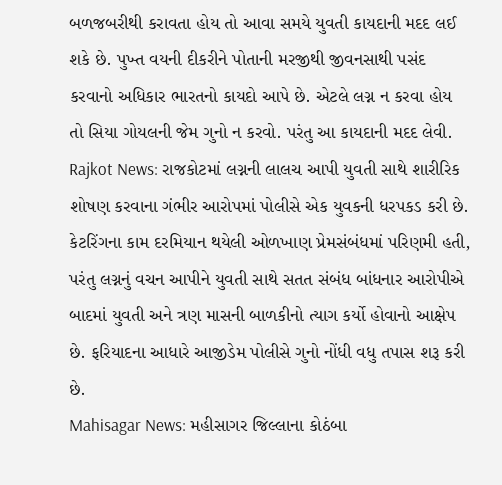બળજબરીથી કરાવતા હોય તો આવા સમયે યુવતી કાયદાની મદદ લઈ શકે છે. પુખ્ત વયની દીકરીને પોતાની મરજીથી જીવનસાથી પસંદ કરવાનો અધિકાર ભારતનો કાયદો આપે છે. એટલે લગ્ન ન કરવા હોય તો સિયા ગોયલની જેમ ગુનો ન કરવો. પરંતુ આ કાયદાની મદદ લેવી.
Rajkot News: રાજકોટમાં લગ્નની લાલચ આપી યુવતી સાથે શારીરિક શોષણ કરવાના ગંભીર આરોપમાં પોલીસે એક યુવકની ધરપકડ કરી છે. કેટરિંગના કામ દરમિયાન થયેલી ઓળખાણ પ્રેમસંબંધમાં પરિણમી હતી, પરંતુ લગ્નનું વચન આપીને યુવતી સાથે સતત સંબંધ બાંધનાર આરોપીએ બાદમાં યુવતી અને ત્રણ માસની બાળકીનો ત્યાગ કર્યો હોવાનો આક્ષેપ છે. ફરિયાદના આધારે આજીડેમ પોલીસે ગુનો નોંધી વધુ તપાસ શરૂ કરી છે.
Mahisagar News: મહીસાગર જિલ્લાના કોઠંબા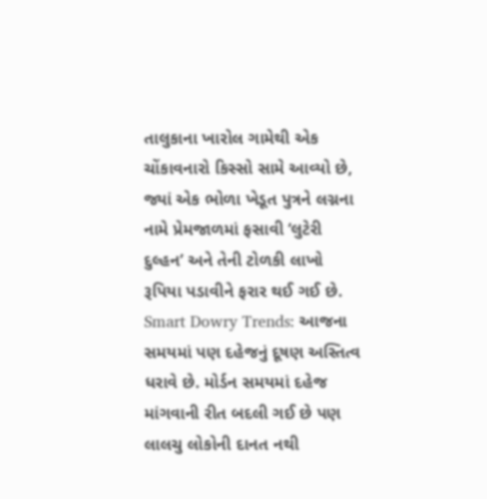તાલુકાના ખારોલ ગામેથી એક ચોંકાવનારો કિસ્સો સામે આવ્યો છે, જ્યાં એક ભોળા ખેડૂત પુત્રને લગ્નના નામે પ્રેમજાળમાં ફસાવી ‘લુટેરી દુલ્હન’ અને તેની ટોળકી લાખો રૂપિયા પડાવીને ફરાર થઈ ગઈ છે.
Smart Dowry Trends: આજના સમયમાં પણ દહેજનું દૂષણ અસ્તિત્વ ધરાવે છે. મોર્ડન સમયમાં દહેજ માંગવાની રીત બદલી ગઈ છે પણ લાલચુ લોકોની દાનત નથી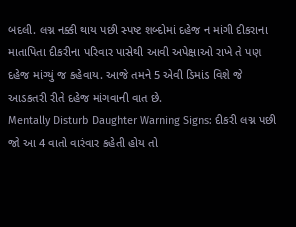બદલી. લગ્ન નક્કી થાય પછી સ્પષ્ટ શબ્દોમાં દહેજ ન માંગી દીકરાના માતાપિતા દીકરીના પરિવાર પાસેથી આવી અપેક્ષાઓ રાખે તે પણ દહેજ માંગ્યું જ કહેવાય. આજે તમને 5 એવી ડિમાંડ વિશે જે આડકતરી રીતે દહેજ માંગવાની વાત છે.
Mentally Disturb Daughter Warning Signs: દીકરી લગ્ન પછી જો આ 4 વાતો વારંવાર કહેતી હોય તો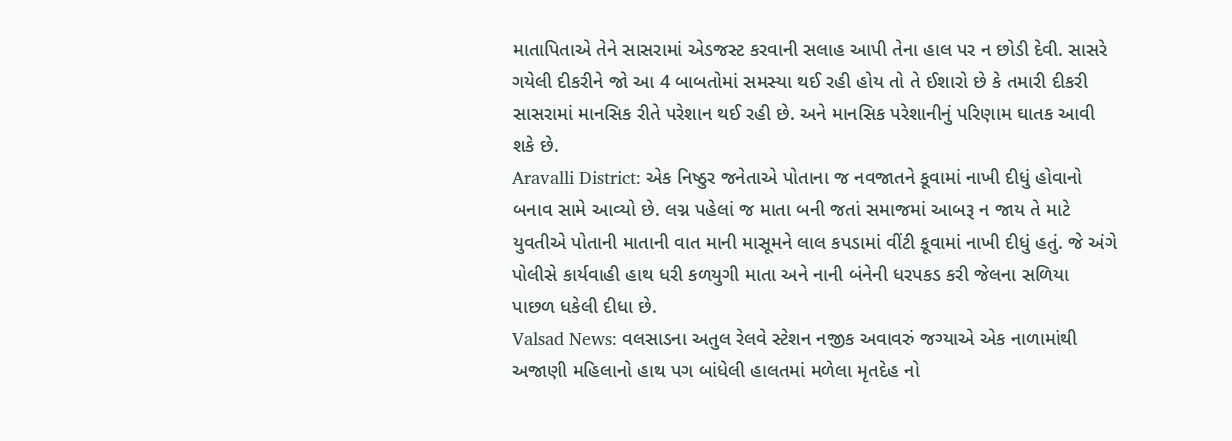માતાપિતાએ તેને સાસરામાં એડજસ્ટ કરવાની સલાહ આપી તેના હાલ પર ન છોડી દેવી. સાસરે ગયેલી દીકરીને જો આ 4 બાબતોમાં સમસ્યા થઈ રહી હોય તો તે ઈશારો છે કે તમારી દીકરી સાસરામાં માનસિક રીતે પરેશાન થઈ રહી છે. અને માનસિક પરેશાનીનું પરિણામ ઘાતક આવી શકે છે.
Aravalli District: એક નિષ્ઠુર જનેતાએ પોતાના જ નવજાતને કૂવામાં નાખી દીધું હોવાનો બનાવ સામે આવ્યો છે. લગ્ન પહેલાં જ માતા બની જતાં સમાજમાં આબરૂ ન જાય તે માટે યુવતીએ પોતાની માતાની વાત માની માસૂમને લાલ કપડામાં વીંટી કૂવામાં નાખી દીધું હતું. જે અંગે પોલીસે કાર્યવાહી હાથ ધરી કળયુગી માતા અને નાની બંનેની ધરપકડ કરી જેલના સળિયા પાછળ ધકેલી દીધા છે.
Valsad News: વલસાડના અતુલ રેલવે સ્ટેશન નજીક અવાવરું જગ્યાએ એક નાળામાંથી અજાણી મહિલાનો હાથ પગ બાંધેલી હાલતમાં મળેલા મૃતદેહ નો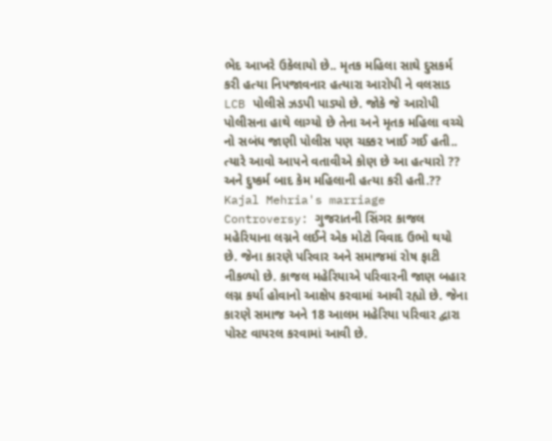ભેદ આખરે ઉકેલાયો છે.. મૃતક મહિલા સાઘે દુસકર્મ કરી હત્યા નિપજાવનાર હત્યારા આરોપી ને વલસાડ LCB પોલીસે ઝડપી પાડ્યો છે. જોકે જે આરોપી પોલીસના હાથે લાગ્યો છે તેના અને મૃતક મહિલા વચ્ચે નો સબંધ જાણી પોલીસ પણ ચક્કર ખાઈ ગઈ હતી.. ત્યારે આવો આપને વતાવીએ કોણ છે આ હત્યારો ?? અને દુષ્કર્મ બાદ કેમ મહિલાની હત્યા કરી હતી.??
Kajal Mehria's marriage Controversy: ગુજરાતની સિંગર કાજલ મહેરિયાના લગ્નને લઈને એક મોટો વિવાદ ઉભો થયો છે. જેના કારણે પરિવાર અને સમાજમાં રોષ ફાટી નીકળ્યો છે. કાજલ મહેરિયાએ પરિવારની જાણ બહાર લગ્ન કર્યા હોવાનો આક્ષેપ કરવામાં આવી રહ્યો છે. જેના કારણે સમાજ અને 18 આલમ મહેરિયા પરિવાર દ્વારા પોસ્ટ વાયરલ કરવામાં આવી છે.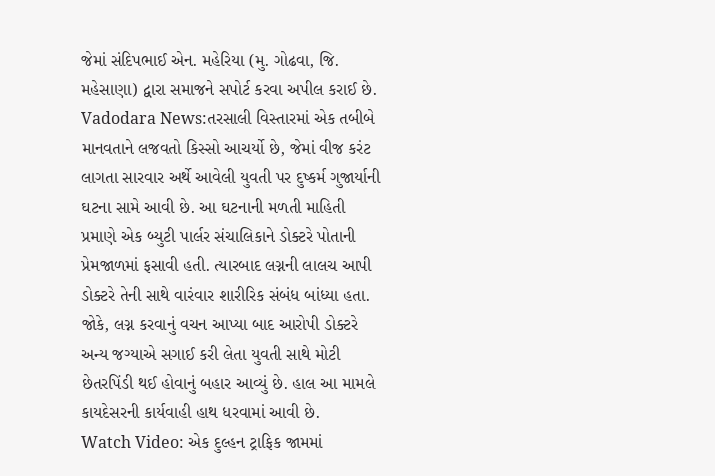જેમાં સંદિપભાઈ એન. મહેરિયા (મુ. ગોઢવા, જિ. મહેસાણા) દ્વારા સમાજને સપોર્ટ કરવા અપીલ કરાઈ છે.
Vadodara News:તરસાલી વિસ્તારમાં એક તબીબે માનવતાને લજવતો કિસ્સો આચર્યો છે, જેમાં વીજ કરંટ લાગતા સારવાર અર્થે આવેલી યુવતી પર દુષ્કર્મ ગુજાર્યાની ઘટના સામે આવી છે. આ ઘટનાની મળતી માહિતી પ્રમાણે એક બ્યુટી પાર્લર સંચાલિકાને ડોક્ટરે પોતાની પ્રેમજાળમાં ફસાવી હતી. ત્યારબાદ લગ્નની લાલચ આપી ડોક્ટરે તેની સાથે વારંવાર શારીરિક સંબંધ બાંધ્યા હતા. જોકે, લગ્ન કરવાનું વચન આપ્યા બાદ આરોપી ડોક્ટરે અન્ય જગ્યાએ સગાઈ કરી લેતા યુવતી સાથે મોટી છેતરપિંડી થઈ હોવાનું બહાર આવ્યું છે. હાલ આ મામલે કાયદેસરની કાર્યવાહી હાથ ધરવામાં આવી છે.
Watch Video: એક દુલ્હન ટ્રાફિક જામમાં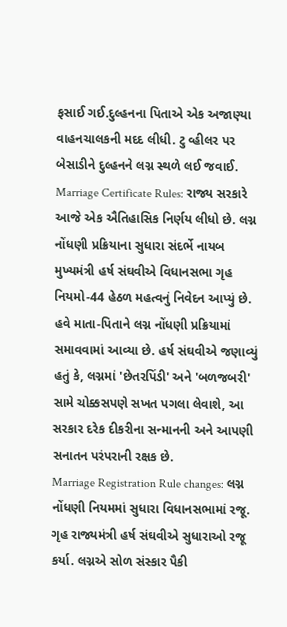ફસાઈ ગઈ.દુલ્હનના પિતાએ એક અજાણ્યા વાહનચાલકની મદદ લીધી. ટુ વ્હીલર પર બેસાડીને દુલ્હનને લગ્ન સ્થળે લઈ જવાઈ.
Marriage Certificate Rules: રાજ્ય સરકારે આજે એક ઐતિહાસિક નિર્ણય લીધો છે. લગ્ન નોંધણી પ્રક્રિયાના સુધારા સંદર્ભે નાયબ મુખ્યમંત્રી હર્ષ સંઘવીએ વિધાનસભા ગૃહ નિયમો-44 હેઠળ મહત્વનું નિવેદન આપ્યું છે. હવે માતા-પિતાને લગ્ન નોંધણી પ્રક્રિયામાં સમાવવામાં આવ્યા છે. હર્ષ સંઘવીએ જણાવ્યું હતું કે, લગ્નમાં 'છેતરપિંડી' અને 'બળજબરી' સામે ચોક્કસપણે સખત પગલા લેવાશે, આ સરકાર દરેક દીકરીના સન્માનની અને આપણી સનાતન પરંપરાની રક્ષક છે.
Marriage Registration Rule changes: લગ્ન નોંધણી નિયમમાં સુધારા વિધાનસભામાં રજૂ. ગૃહ રાજ્યમંત્રી હર્ષ સંઘવીએ સુધારાઓ રજૂ કર્યા. લગ્નએ સોળ સંસ્કાર પૈકી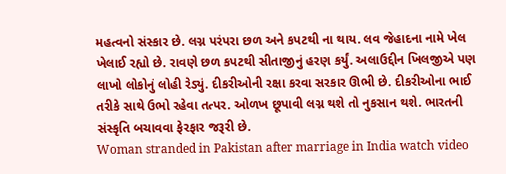મહત્વનો સંસ્કાર છે. લગ્ન પરંપરા છળ અને કપટથી ના થાય. લવ જેહાદના નામે ખેલ ખેલાઈ રહ્યો છે. રાવણે છળ કપટથી સીતાજીનું હરણ કર્યું. અલાઉદ્દીન ખિલજીએ પણ લાખો લોકોનું લોહી રેડ્યું. દીકરીઓની રક્ષા કરવા સરકાર ઊભી છે. દીકરીઓના ભાઈ તરીકે સાથે ઉભો રહેવા તત્પર. ઓળખ છૂપાવી લગ્ન થશે તો નુકસાન થશે. ભારતની સંસ્કૃતિ બચાવવા ફેરફાર જરૂરી છે.
Woman stranded in Pakistan after marriage in India watch video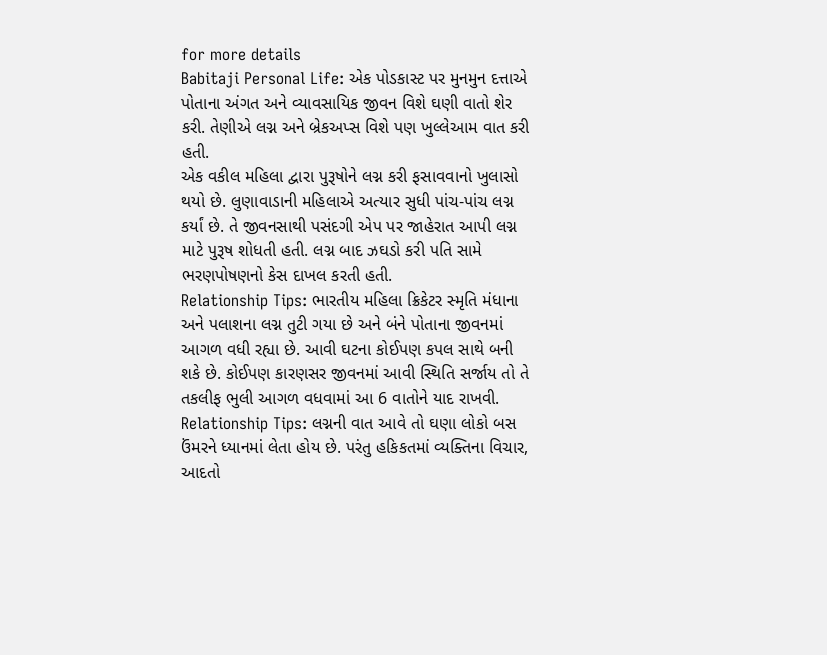for more details
Babitaji Personal Life: એક પોડકાસ્ટ પર મુનમુન દત્તાએ પોતાના અંગત અને વ્યાવસાયિક જીવન વિશે ઘણી વાતો શેર કરી. તેણીએ લગ્ન અને બ્રેકઅપ્સ વિશે પણ ખુલ્લેઆમ વાત કરી હતી.
એક વકીલ મહિલા દ્વારા પુરૂષોને લગ્ન કરી ફસાવવાનો ખુલાસો થયો છે. લુણાવાડાની મહિલાએ અત્યાર સુધી પાંચ-પાંચ લગ્ન કર્યાં છે. તે જીવનસાથી પસંદગી એપ પર જાહેરાત આપી લગ્ન માટે પુરૂષ શોધતી હતી. લગ્ન બાદ ઝઘડો કરી પતિ સામે ભરણપોષણનો કેસ દાખલ કરતી હતી.
Relationship Tips: ભારતીય મહિલા ક્રિકેટર સ્મૃતિ મંધાના અને પલાશના લગ્ન તુટી ગયા છે અને બંને પોતાના જીવનમાં આગળ વધી રહ્યા છે. આવી ઘટના કોઈપણ કપલ સાથે બની શકે છે. કોઈપણ કારણસર જીવનમાં આવી સ્થિતિ સર્જાય તો તે તકલીફ ભુલી આગળ વધવામાં આ 6 વાતોને યાદ રાખવી.
Relationship Tips: લગ્નની વાત આવે તો ઘણા લોકો બસ ઉંમરને ધ્યાનમાં લેતા હોય છે. પરંતુ હકિકતમાં વ્યક્તિના વિચાર, આદતો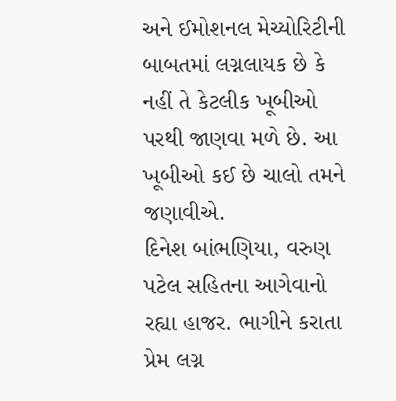અને ઈમોશનલ મેચ્યોરિટીની બાબતમાં લગ્નલાયક છે કે નહીં તે કેટલીક ખૂબીઓ પરથી જાણવા મળે છે. આ ખૂબીઓ કઈ છે ચાલો તમને જણાવીએ.
દિનેશ બાંભણિયા, વરુણ પટેલ સહિતના આગેવાનો રહ્યા હાજર. ભાગીને કરાતા પ્રેમ લગ્ન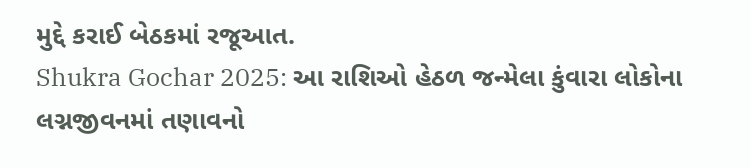મુદ્દે કરાઈ બેઠકમાં રજૂઆત.
Shukra Gochar 2025: આ રાશિઓ હેઠળ જન્મેલા કુંવારા લોકોના લગ્નજીવનમાં તણાવનો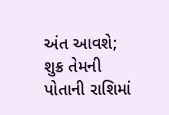અંત આવશે; શુક્ર તેમની પોતાની રાશિમાં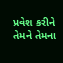પ્રવેશ કરીને તેમને તેમના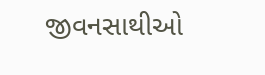જીવનસાથીઓ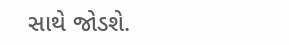સાથે જોડશે.